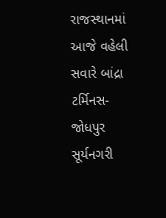રાજસ્થાનમાં આજે વહેલી સવારે બાંદ્રા ટર્મિનસ-જોધપુર સૂર્યનગરી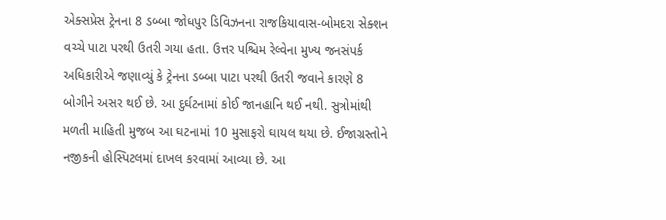એક્સપ્રેસ ટ્રેનના 8 ડબ્બા જોધપુર ડિવિઝનના રાજકિયાવાસ-બોમદરા સેક્શન વચ્ચે પાટા પરથી ઉતરી ગયા હતા. ઉત્તર પશ્ચિમ રેલ્વેના મુખ્ય જનસંપર્ક અધિકારીએ જણાવ્યું કે ટ્રેનના ડબ્બા પાટા પરથી ઉતરી જવાને કારણે 8 બોગીને અસર થઈ છે. આ દુર્ઘટનામાં કોઈ જાનહાનિ થઈ નથી. સુત્રોમાંથી મળતી માહિતી મુજબ આ ઘટનામાં 10 મુસાફરો ઘાયલ થયા છે. ઈજાગ્રસ્તોને નજીકની હોસ્પિટલમાં દાખલ કરવામાં આવ્યા છે. આ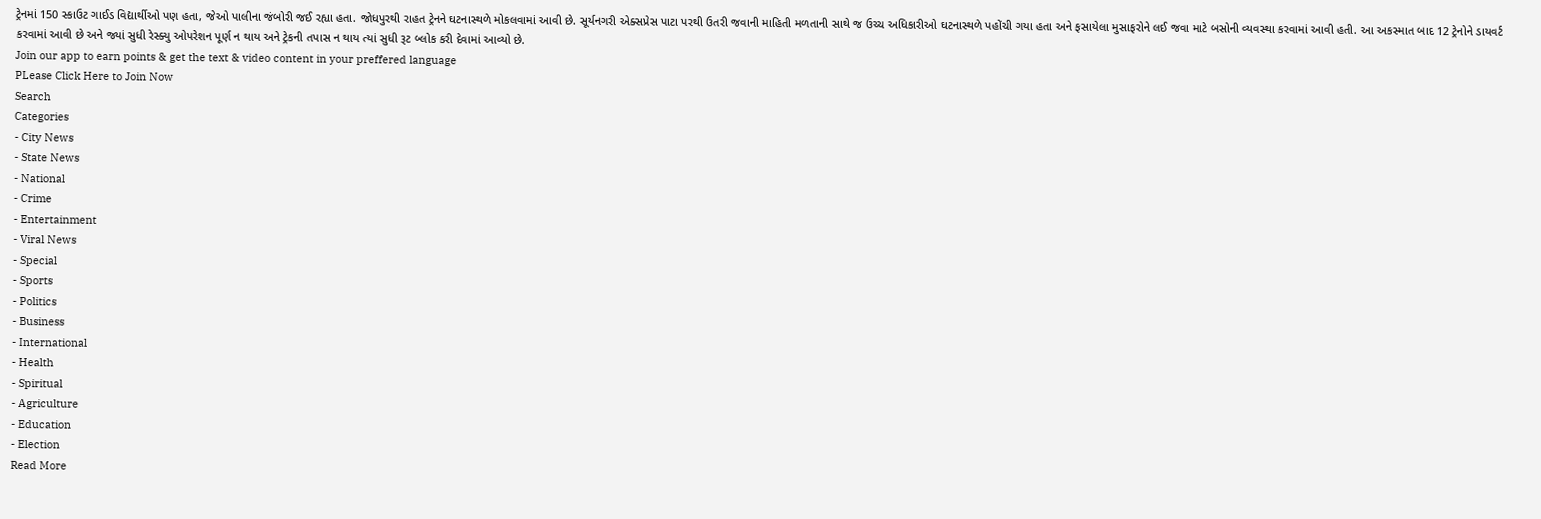ટ્રેનમાં 150 સ્કાઉટ ગાઈડ વિદ્યાર્થીઓ પણ હતા, જેઓ પાલીના જંબોરી જઈ રહ્યા હતા. જોધપુરથી રાહત ટ્રેનને ઘટનાસ્થળે મોકલવામાં આવી છે. સૂર્યનગરી એક્સપ્રેસ પાટા પરથી ઉતરી જવાની માહિતી મળતાની સાથે જ ઉચ્ચ અધિકારીઓ ઘટનાસ્થળે પહોંચી ગયા હતા અને ફસાયેલા મુસાફરોને લઈ જવા માટે બસોની વ્યવસ્થા કરવામાં આવી હતી. આ અકસ્માત બાદ 12 ટ્રેનોને ડાયવર્ટ કરવામાં આવી છે અને જ્યાં સુધી રેસ્ક્યુ ઓપરેશન પૂર્ણ ન થાય અને ટ્રેકની તપાસ ન થાય ત્યાં સુધી રૂટ બ્લોક કરી દેવામાં આવ્યો છે.
Join our app to earn points & get the text & video content in your preffered language
PLease Click Here to Join Now
Search
Categories
- City News
- State News
- National
- Crime
- Entertainment
- Viral News
- Special
- Sports
- Politics
- Business
- International
- Health
- Spiritual
- Agriculture
- Education
- Election
Read More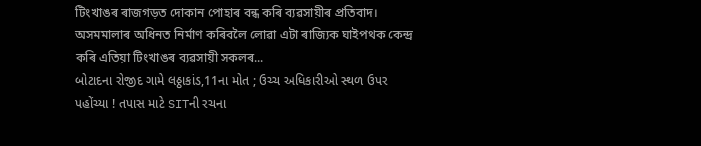টিংখাঙৰ ৰাজগড়ত দোকান পোহাৰ বন্ধ কৰি ব্যৱসায়ীৰ প্ৰতিবাদ।
অসমমালাৰ অধিনত নিৰ্মাণ কৰিবলৈ লোৱা এটা ৰাজ্যিক ঘাইপথক কেন্দ্ৰ কৰি এতিয়া টিংখাঙৰ ব্যৱসায়ী সকলৰ...
બોટાદના રોજીદ ગામે લઠ્ઠાકાંડ,11ના મોત ; ઉચ્ચ અધિકારીઓ સ્થળ ઉપર પહોંચ્યા ! તપાસ માટે SITની રચના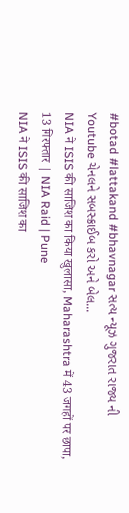#botad #lattakand #bhavnagar સત્ય ન્યૂઝ ગુજરાત રાજ્ય ની Youtube ચેનલને સબસ્ક્રાઈબ કરો અને બેલ...
NIA ने ISIS की साजिश का किया खुलासा, Maharashtra में 43 जगहों पर छापा, 13 गिरफ्तार | NIA Raid | Pune
NIA ने ISIS की साजिश का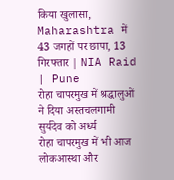किया खुलासा, Maharashtra में 43 जगहों पर छापा, 13 गिरफ्तार | NIA Raid | Pune
रोहा चापरमुख में श्रद्धालुओं ने दिया अस्तचलगामी सुर्यदेव को अर्ध्य
रोहा चापरमुख में भी आज लोकआस्था और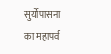सुर्योपासना का महापर्व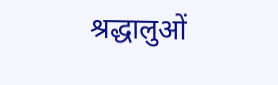श्रद्धालुओं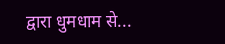द्वारा धुमधाम से...